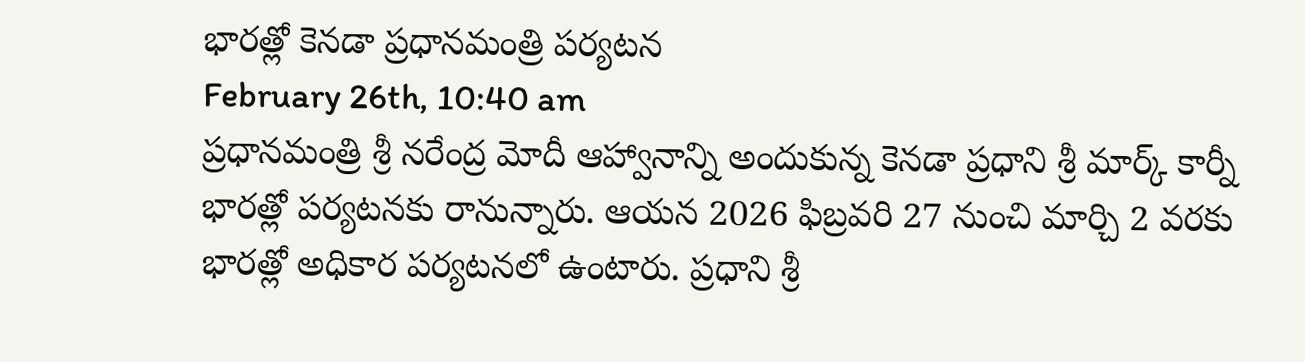భారత్లో కెనడా ప్రధానమంత్రి పర్యటన
February 26th, 10:40 am
ప్రధానమంత్రి శ్రీ నరేంద్ర మోదీ ఆహ్వానాన్ని అందుకున్న కెనడా ప్రధాని శ్రీ మార్క్ కార్నీ భారత్లో పర్యటనకు రానున్నారు. ఆయన 2026 ఫిబ్రవరి 27 నుంచి మార్చి 2 వరకు భారత్లో అధికార పర్యటనలో ఉంటారు. ప్రధాని శ్రీ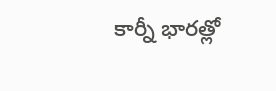కార్నీ భారత్లో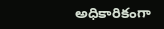అధికారికంగా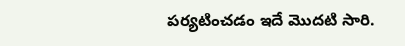పర్యటించడం ఇదే మొదటి సారి.